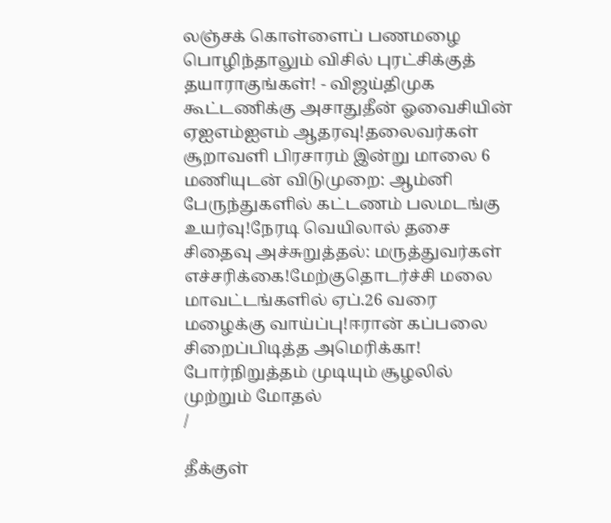லஞ்சக் கொள்ளைப் பணமழை பொழிந்தாலும் விசில் புரட்சிக்குத் தயாராகுங்கள்! - விஜய்திமுக கூட்டணிக்கு அசாதுதீன் ஓவைசியின் ஏஐஎம்ஐஎம் ஆதரவு!தலைவர்கள் சூறாவளி பிரசாரம் இன்று மாலை 6 மணியுடன் விடுமுறை: ஆம்னி பேருந்துகளில் கட்டணம் பலமடங்கு உயர்வு!நேரடி வெயிலால் தசை சிதைவு அச்சுறுத்தல்: மருத்துவர்கள் எச்சரிக்கை!மேற்குதொடர்ச்சி மலை மாவட்டங்களில் ஏப்.26 வரை மழைக்கு வாய்ப்பு!ஈரான் கப்பலை சிறைப்பிடித்த அமெரிக்கா! போர்நிறுத்தம் முடியும் சூழலில் முற்றும் மோதல்
/

தீக்குள்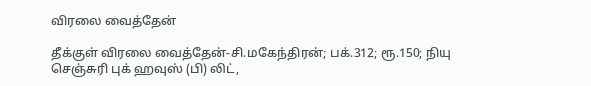விரலை வைத்தேன்

தீக்குள் விரலை வைத்தேன்-சி.மகேந்திரன்; பக்.312; ரூ.150; நியு செஞ்சுரி புக் ஹவுஸ் (பி) லிட்,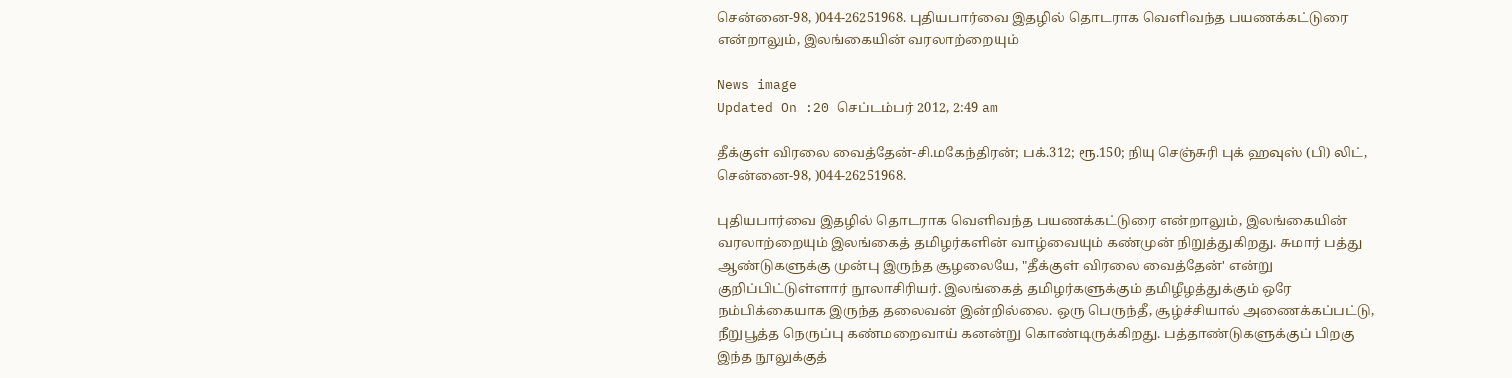சென்னை-98, )044-26251968. புதியபார்வை இதழில் தொடராக வெளிவந்த பயணக்கட்டுரை என்றாலும், இலங்கையின் வரலாற்றையும்

News image
Updated On :20 செப்டம்பர் 2012, 2:49 am

தீக்குள் விரலை வைத்தேன்-சி.மகேந்திரன்; பக்.312; ரூ.150; நியு செஞ்சுரி புக் ஹவுஸ் (பி) லிட், சென்னை-98, )044-26251968.

புதியபார்வை இதழில் தொடராக வெளிவந்த பயணக்கட்டுரை என்றாலும், இலங்கையின் வரலாற்றையும் இலங்கைத் தமிழர்களின் வாழ்வையும் கண்முன் நிறுத்துகிறது. சுமார் பத்து ஆண்டுகளுக்கு முன்பு இருந்த சூழலையே, "தீக்குள் விரலை வைத்தேன்' என்று குறிப்பிட்டுள்ளார் நூலாசிரியர். இலங்கைத் தமிழர்களுக்கும் தமிழீழத்துக்கும் ஒரே நம்பிக்கையாக இருந்த தலைவன் இன்றில்லை. ஒரு பெருந்தீ, சூழ்ச்சியால் அணைக்கப்பட்டு, நீறுபூத்த நெருப்பு கண்மறைவாய் கனன்று கொண்டிருக்கிறது. பத்தாண்டுகளுக்குப் பிறகு இந்த நூலுக்குத்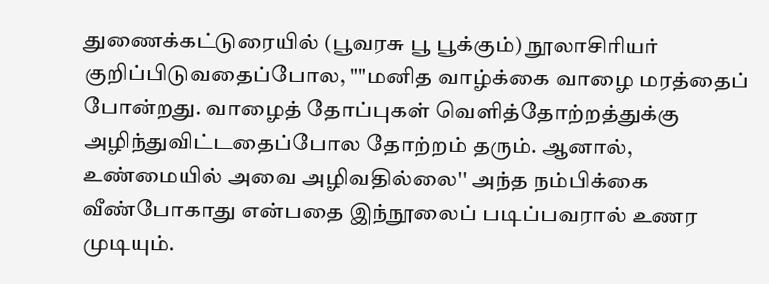துணைக்கட்டுரையில் (பூவரசு பூ பூக்கும்) நூலாசிரியர் குறிப்பிடுவதைப்போல, ""மனித வாழ்க்கை வாழை மரத்தைப் போன்றது. வாழைத் தோப்புகள் வெளித்தோற்றத்துக்கு அழிந்துவிட்டதைப்போல தோற்றம் தரும். ஆனால், உண்மையில் அவை அழிவதில்லை'' அந்த நம்பிக்கை வீண்போகாது என்பதை இந்நூலைப் படிப்பவரால் உணர முடியும்.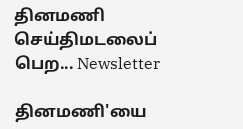தினமணி செய்திமடலைப் பெற... Newsletter

தினமணி'யை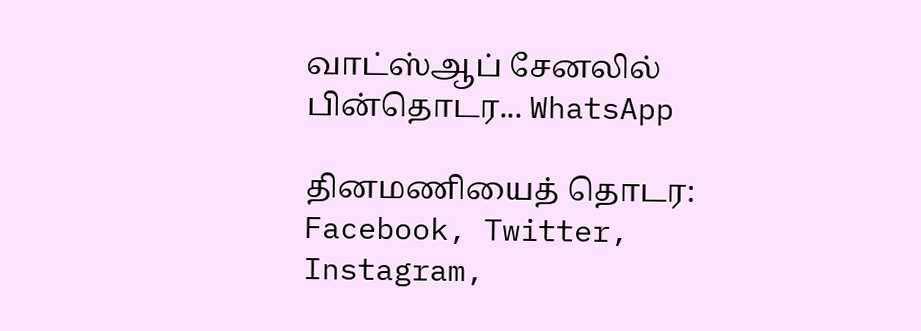வாட்ஸ்ஆப் சேனலில் பின்தொடர... WhatsApp

தினமணியைத் தொடர: Facebook, Twitter, Instagram,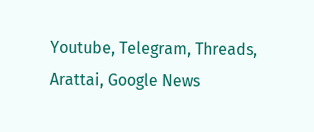Youtube, Telegram, Threads, Arattai, Google News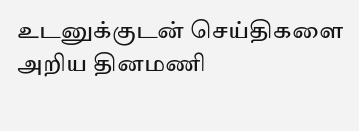உடனுக்குடன் செய்திகளை அறிய தினமணி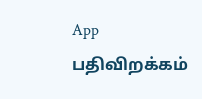App பதிவிறக்கம்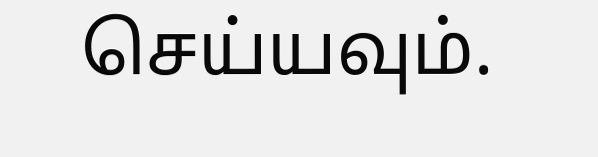செய்யவும்.